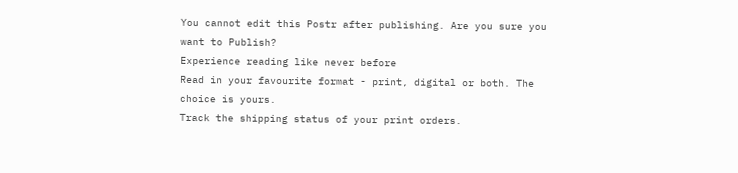You cannot edit this Postr after publishing. Are you sure you want to Publish?
Experience reading like never before
Read in your favourite format - print, digital or both. The choice is yours.
Track the shipping status of your print orders.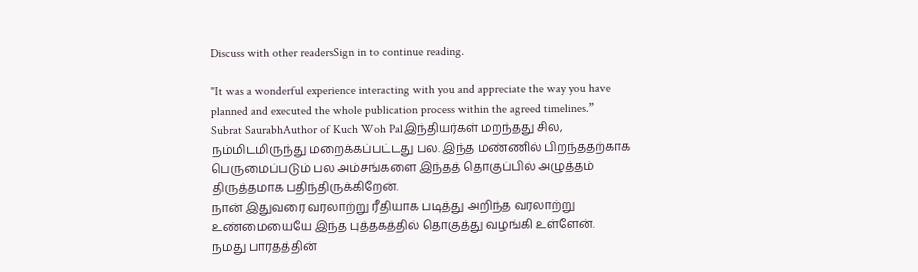Discuss with other readersSign in to continue reading.

"It was a wonderful experience interacting with you and appreciate the way you have planned and executed the whole publication process within the agreed timelines.”
Subrat SaurabhAuthor of Kuch Woh Palஇந்தியர்கள் மறந்தது சில, நம்மிடமிருந்து மறைக்கப்பட்டது பல. இந்த மண்ணில் பிறந்ததற்காக பெருமைப்படும் பல அம்சங்களை இந்தத் தொகுப்பில் அழுத்தம் திருத்தமாக பதிந்திருக்கிறேன்.
நான் இதுவரை வரலாற்று ரீதியாக படித்து அறிந்த வரலாற்று உண்மையையே இந்த புத்தகத்தில் தொகுத்து வழங்கி உள்ளேன்.
நமது பாரதத்தின்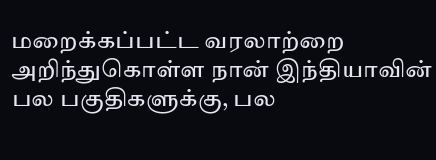மறைக்கப்பட்ட வரலாற்றை அறிந்துகொள்ள நான் இந்தியாவின் பல பகுதிகளுக்கு, பல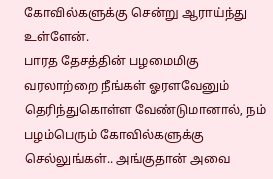கோவில்களுக்கு சென்று ஆராய்ந்து உள்ளேன்.
பாரத தேசத்தின் பழமைமிகு வரலாற்றை நீங்கள் ஓரளவேனும் தெரிந்துகொள்ள வேண்டுமானால், நம் பழம்பெரும் கோவில்களுக்கு செல்லுங்கள்.. அங்குதான் அவை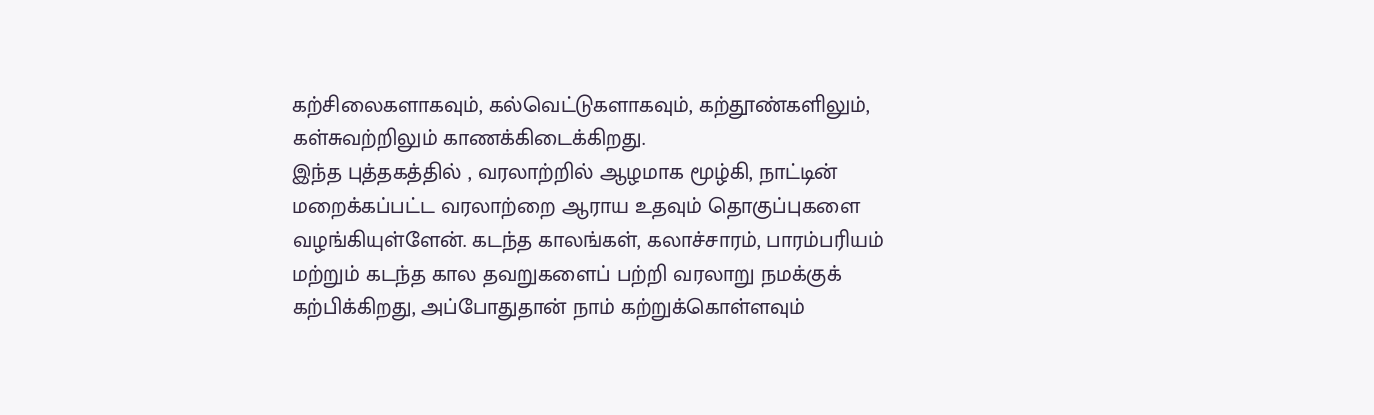கற்சிலைகளாகவும், கல்வெட்டுகளாகவும், கற்தூண்களிலும், கள்சுவற்றிலும் காணக்கிடைக்கிறது.
இந்த புத்தகத்தில் , வரலாற்றில் ஆழமாக மூழ்கி, நாட்டின் மறைக்கப்பட்ட வரலாற்றை ஆராய உதவும் தொகுப்புகளை வழங்கியுள்ளேன். கடந்த காலங்கள், கலாச்சாரம், பாரம்பரியம் மற்றும் கடந்த கால தவறுகளைப் பற்றி வரலாறு நமக்குக் கற்பிக்கிறது, அப்போதுதான் நாம் கற்றுக்கொள்ளவும்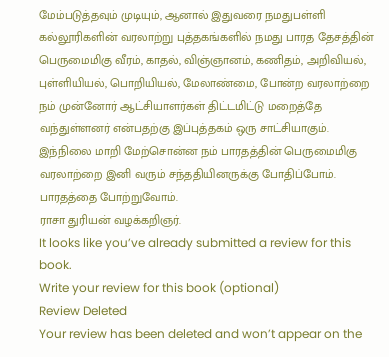மேம்படுத்தவும் முடியும், ஆனால் இதுவரை நமதுபள்ளி கல்லூரிகளின் வரலாற்று புத்தகங்களில் நமது பாரத தேசத்தின் பெருமைமிகு வீரம், காதல், விஞ்ஞானம், கணிதம், அறிவியல், புள்ளியியல், பொறியியல், மேலாண்மை, போன்ற வரலாற்றை நம் முன்னோர் ஆட்சியாளர்கள் திட்டமிட்டு மறைத்தே வந்துள்ளனர் என்பதற்கு இப்புத்தகம் ஒரு சாட்சியாகும்.
இந்நிலை மாறி மேற்சொன்ன நம் பாரதத்தின் பெருமைமிகு வரலாற்றை இனி வரும் சந்ததியினருக்கு போதிப்போம். பாரதத்தை போற்றுவோம்.
ராசா துரியன் வழக்கறிஞர்.
It looks like you’ve already submitted a review for this book.
Write your review for this book (optional)
Review Deleted
Your review has been deleted and won’t appear on the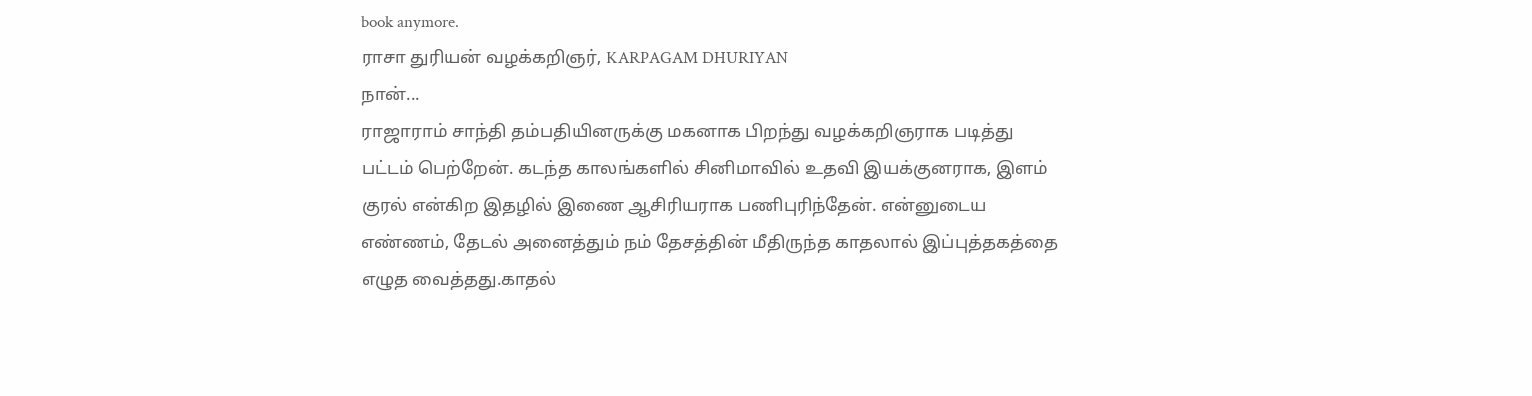book anymore.
ராசா துரியன் வழக்கறிஞர், KARPAGAM DHURIYAN
நான்...
ராஜாராம் சாந்தி தம்பதியினருக்கு மகனாக பிறந்து வழக்கறிஞராக படித்து பட்டம் பெற்றேன். கடந்த காலங்களில் சினிமாவில் உதவி இயக்குனராக, இளம் குரல் என்கிற இதழில் இணை ஆசிரியராக பணிபுரிந்தேன். என்னுடைய எண்ணம், தேடல் அனைத்தும் நம் தேசத்தின் மீதிருந்த காதலால் இப்புத்தகத்தை எழுத வைத்தது.காதல்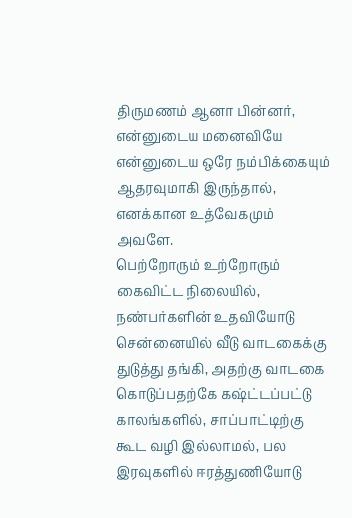திருமணம் ஆனா பின்னர், என்னுடைய மனைவியே என்னுடைய ஒரே நம்பிக்கையும் ஆதரவுமாகி இருந்தால், எனக்கான உத்வேகமும் அவளே.
பெற்றோரும் உற்றோரும் கைவிட்ட நிலையில், நண்பர்களின் உதவியோடு சென்னையில் வீடு வாடகைக்கு துடுத்து தங்கி, அதற்கு வாடகை கொடுப்பதற்கே கஷ்ட்டப்பட்டு காலங்களில், சாப்பாட்டிற்கு கூட வழி இல்லாமல், பல இரவுகளில் ஈரத்துணியோடு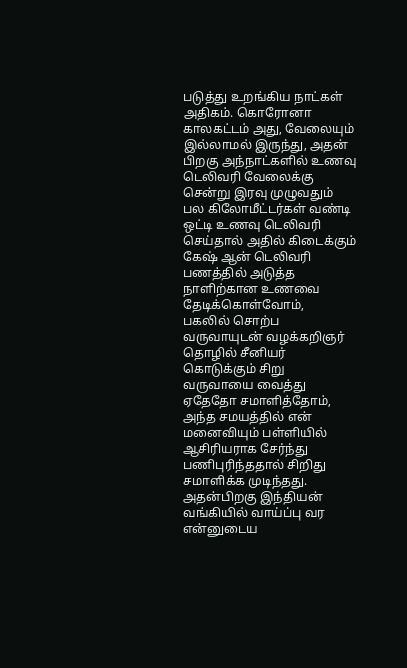படுத்து உறங்கிய நாட்கள் அதிகம். கொரோனா காலகட்டம் அது, வேலையும் இல்லாமல் இருந்து, அதன் பிறகு அந்நாட்களில் உணவு டெலிவரி வேலைக்கு சென்று இரவு முழுவதும் பல கிலோமீட்டர்கள் வண்டி ஒட்டி உணவு டெலிவரி செய்தால் அதில் கிடைக்கும் கேஷ் ஆன் டெலிவரி பணத்தில் அடுத்த நாளிற்கான உணவை தேடிக்கொள்வோம்,
பகலில் சொற்ப வருவாயுடன் வழக்கறிஞர் தொழில் சீனியர் கொடுக்கும் சிறு வருவாயை வைத்து ஏதேதோ சமாளித்தோம், அந்த சமயத்தில் என் மனைவியும் பள்ளியில் ஆசிரியராக சேர்ந்து பணிபுரிந்ததால் சிறிது சமாளிக்க முடிந்தது.
அதன்பிறகு இந்தியன் வங்கியில் வாய்ப்பு வர என்னுடைய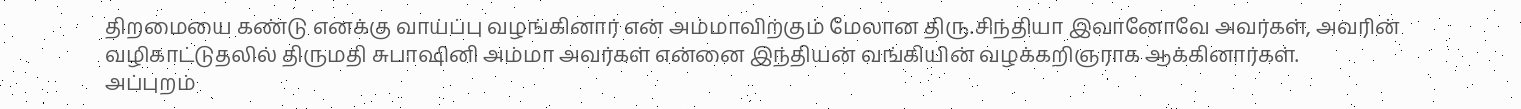திறமையை கண்டு எனக்கு வாய்ப்பு வழங்கினார் என் அம்மாவிற்கும் மேலான திரு.சிந்தியா இவானோவே அவர்கள், அவரின் வழிகாட்டுதலில் திருமதி சுபாஷினி அம்மா அவர்கள் என்னை இந்தியன் வங்கியின் வழக்கறிஞராக ஆக்கினார்கள்.
அப்புறம்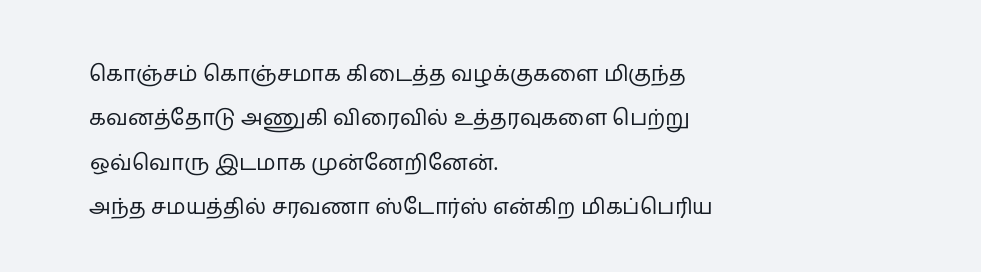கொஞ்சம் கொஞ்சமாக கிடைத்த வழக்குகளை மிகுந்த கவனத்தோடு அணுகி விரைவில் உத்தரவுகளை பெற்று ஒவ்வொரு இடமாக முன்னேறினேன்.
அந்த சமயத்தில் சரவணா ஸ்டோர்ஸ் என்கிற மிகப்பெரிய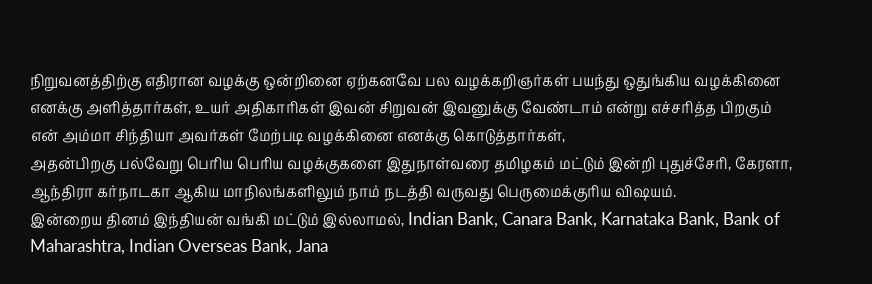நிறுவனத்திற்கு எதிரான வழக்கு ஒன்றினை ஏற்கனவே பல வழக்கறிஞர்கள் பயந்து ஒதுங்கிய வழக்கினை எனக்கு அளித்தார்கள், உயர் அதிகாரிகள் இவன் சிறுவன் இவனுக்கு வேண்டாம் என்று எச்சரித்த பிறகும் என் அம்மா சிந்தியா அவர்கள் மேற்படி வழக்கினை எனக்கு கொடுத்தார்கள்,
அதன்பிறகு பல்வேறு பெரிய பெரிய வழக்குகளை இதுநாள்வரை தமிழகம் மட்டும் இன்றி புதுச்சேரி, கேரளா, ஆந்திரா கர்நாடகா ஆகிய மாநிலங்களிலும் நாம் நடத்தி வருவது பெருமைக்குரிய விஷயம்.
இன்றைய தினம் இந்தியன் வங்கி மட்டும் இல்லாமல், Indian Bank, Canara Bank, Karnataka Bank, Bank of Maharashtra, Indian Overseas Bank, Jana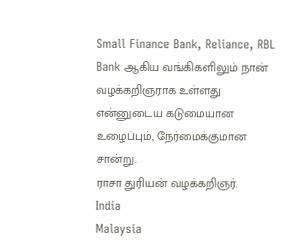Small Finance Bank, Reliance, RBL Bank ஆகிய வங்கிகளிலும் நான் வழக்கறிஞராக உள்ளது என்னுடைய கடுமையான உழைப்பும், நேர்மைக்குமான சான்று.
ராசா துரியன் வழக்கறிஞர்.
India
Malaysia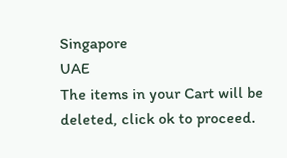Singapore
UAE
The items in your Cart will be deleted, click ok to proceed.